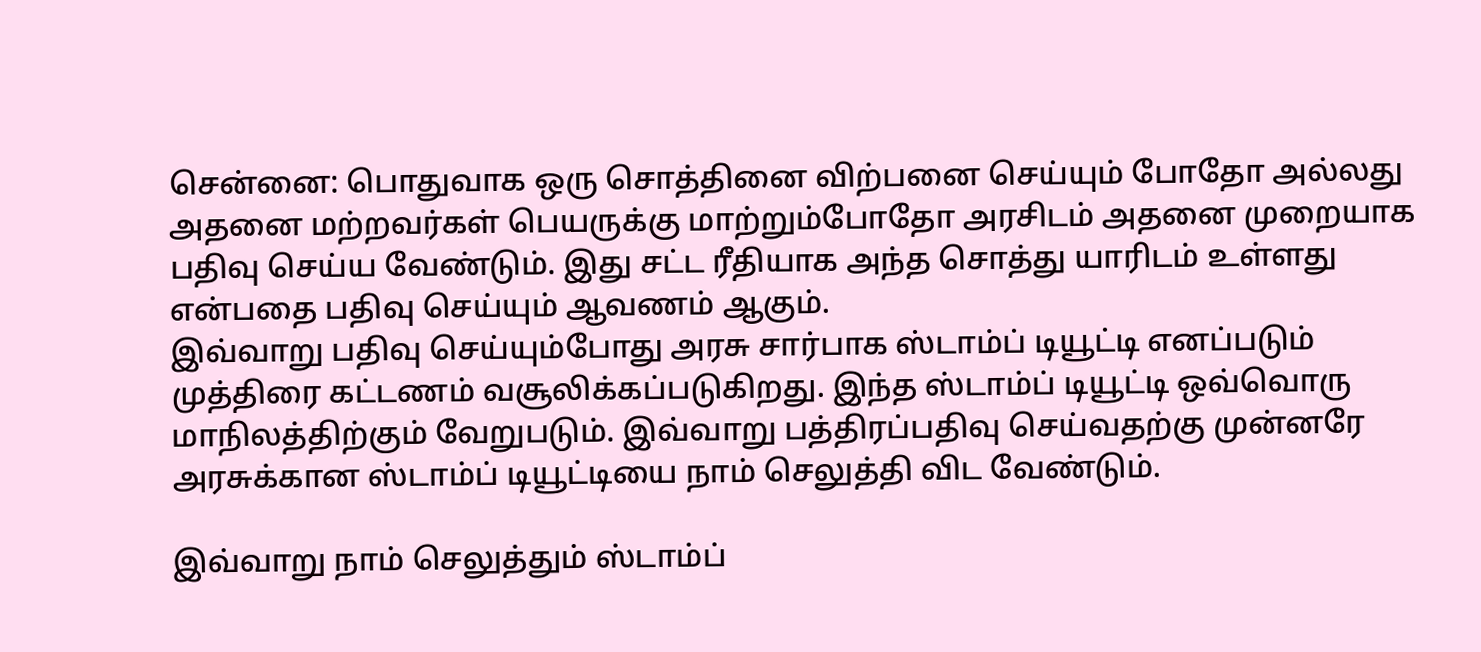சென்னை: பொதுவாக ஒரு சொத்தினை விற்பனை செய்யும் போதோ அல்லது அதனை மற்றவர்கள் பெயருக்கு மாற்றும்போதோ அரசிடம் அதனை முறையாக பதிவு செய்ய வேண்டும். இது சட்ட ரீதியாக அந்த சொத்து யாரிடம் உள்ளது என்பதை பதிவு செய்யும் ஆவணம் ஆகும்.
இவ்வாறு பதிவு செய்யும்போது அரசு சார்பாக ஸ்டாம்ப் டியூட்டி எனப்படும் முத்திரை கட்டணம் வசூலிக்கப்படுகிறது. இந்த ஸ்டாம்ப் டியூட்டி ஒவ்வொரு மாநிலத்திற்கும் வேறுபடும். இவ்வாறு பத்திரப்பதிவு செய்வதற்கு முன்னரே அரசுக்கான ஸ்டாம்ப் டியூட்டியை நாம் செலுத்தி விட வேண்டும்.

இவ்வாறு நாம் செலுத்தும் ஸ்டாம்ப்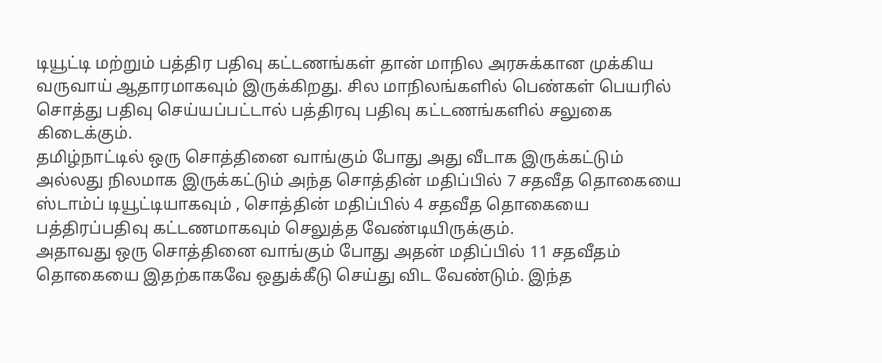டியூட்டி மற்றும் பத்திர பதிவு கட்டணங்கள் தான் மாநில அரசுக்கான முக்கிய வருவாய் ஆதாரமாகவும் இருக்கிறது. சில மாநிலங்களில் பெண்கள் பெயரில் சொத்து பதிவு செய்யப்பட்டால் பத்திரவு பதிவு கட்டணங்களில் சலுகை கிடைக்கும்.
தமிழ்நாட்டில் ஒரு சொத்தினை வாங்கும் போது அது வீடாக இருக்கட்டும் அல்லது நிலமாக இருக்கட்டும் அந்த சொத்தின் மதிப்பில் 7 சதவீத தொகையை ஸ்டாம்ப் டியூட்டியாகவும் , சொத்தின் மதிப்பில் 4 சதவீத தொகையை பத்திரப்பதிவு கட்டணமாகவும் செலுத்த வேண்டியிருக்கும்.
அதாவது ஒரு சொத்தினை வாங்கும் போது அதன் மதிப்பில் 11 சதவீதம் தொகையை இதற்காகவே ஒதுக்கீடு செய்து விட வேண்டும். இந்த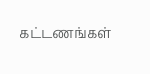கட்டணங்கள்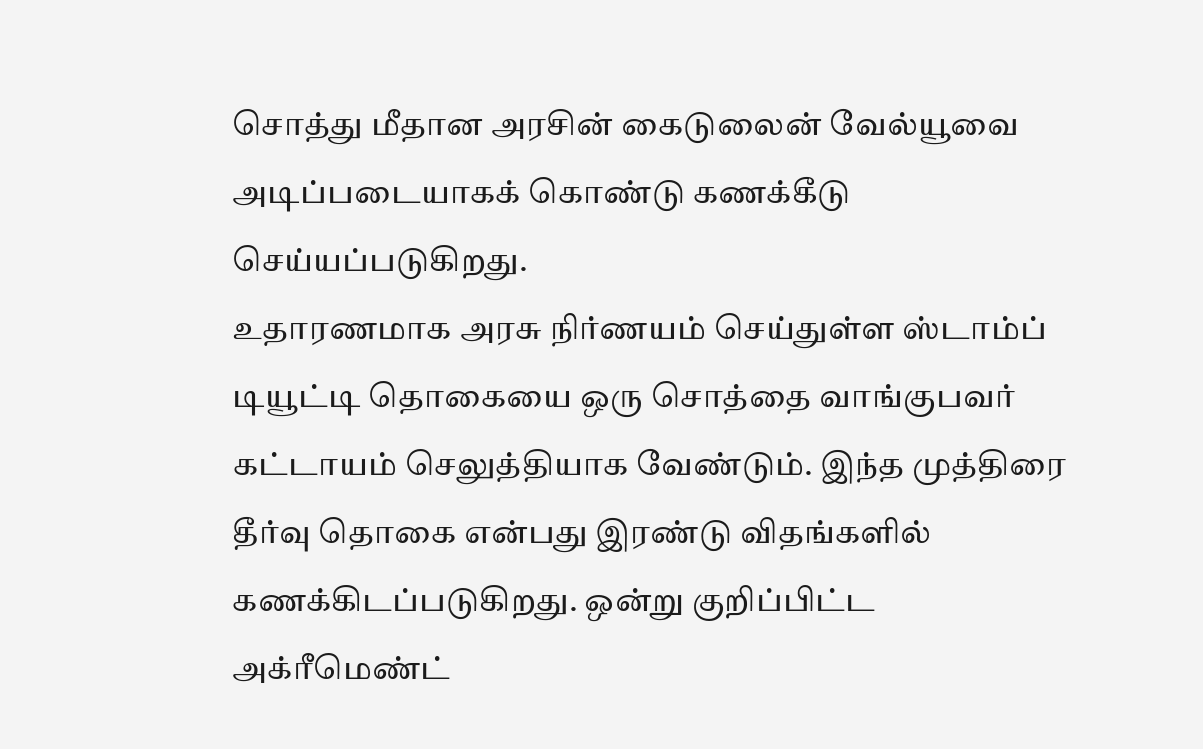சொத்து மீதான அரசின் கைடுலைன் வேல்யூவை அடிப்படையாகக் கொண்டு கணக்கீடு செய்யப்படுகிறது.
உதாரணமாக அரசு நிர்ணயம் செய்துள்ள ஸ்டாம்ப் டியூட்டி தொகையை ஒரு சொத்தை வாங்குபவர் கட்டாயம் செலுத்தியாக வேண்டும். இந்த முத்திரை தீர்வு தொகை என்பது இரண்டு விதங்களில் கணக்கிடப்படுகிறது. ஒன்று குறிப்பிட்ட அக்ரீமெண்ட்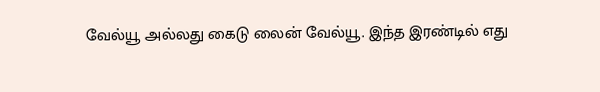வேல்யூ அல்லது கைடு லைன் வேல்யூ. இந்த இரண்டில் எது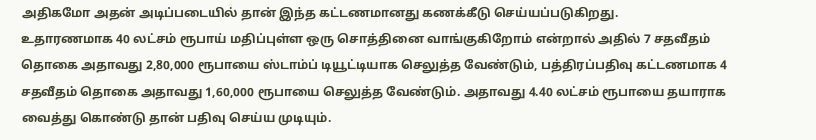அதிகமோ அதன் அடிப்படையில் தான் இந்த கட்டணமானது கணக்கீடு செய்யப்படுகிறது.
உதாரணமாக 40 லட்சம் ரூபாய் மதிப்புள்ள ஒரு சொத்தினை வாங்குகிறோம் என்றால் அதில் 7 சதவீதம் தொகை அதாவது 2,80,000 ரூபாயை ஸ்டாம்ப் டியூட்டியாக செலுத்த வேண்டும், பத்திரப்பதிவு கட்டணமாக 4 சதவீதம் தொகை அதாவது 1,60,000 ரூபாயை செலுத்த வேண்டும். அதாவது 4.40 லட்சம் ரூபாயை தயாராக வைத்து கொண்டு தான் பதிவு செய்ய முடியும்.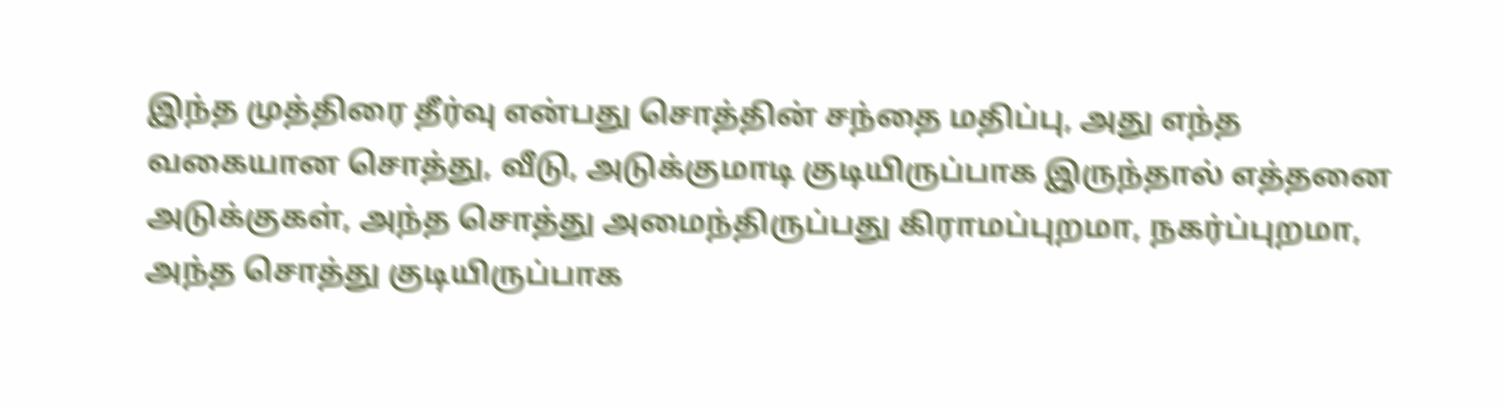இந்த முத்திரை தீர்வு என்பது சொத்தின் சந்தை மதிப்பு, அது எந்த வகையான சொத்து, வீடு, அடுக்குமாடி குடியிருப்பாக இருந்தால் எத்தனை அடுக்குகள், அந்த சொத்து அமைந்திருப்பது கிராமப்புறமா, நகர்ப்புறமா, அந்த சொத்து குடியிருப்பாக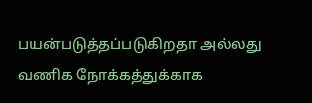பயன்படுத்தப்படுகிறதா அல்லது வணிக நோக்கத்துக்காக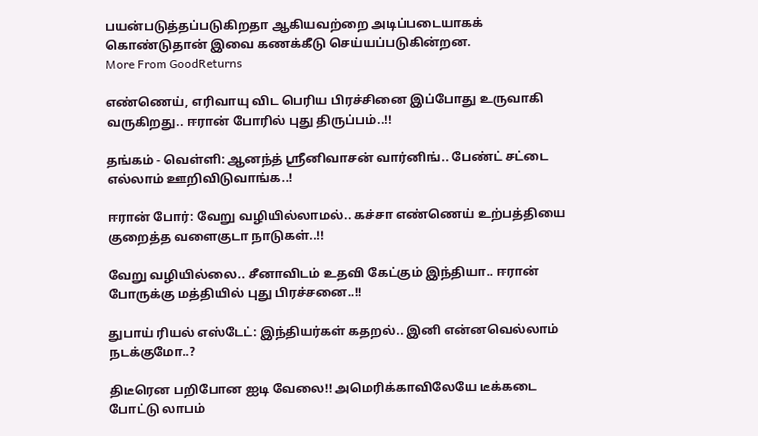பயன்படுத்தப்படுகிறதா ஆகியவற்றை அடிப்படையாகக் கொண்டுதான் இவை கணக்கீடு செய்யப்படுகின்றன.
More From GoodReturns

எண்ணெய், எரிவாயு விட பெரிய பிரச்சினை இப்போது உருவாகி வருகிறது.. ஈரான் போரில் புது திருப்பம்..!!

தங்கம் - வெள்ளி: ஆனந்த் ஸ்ரீனிவாசன் வார்னிங்.. பேண்ட் சட்டை எல்லாம் ஊறிவிடுவாங்க..!

ஈரான் போர்: வேறு வழியில்லாமல்.. கச்சா எண்ணெய் உற்பத்தியை குறைத்த வளைகுடா நாடுகள்..!!

வேறு வழியில்லை.. சீனாவிடம் உதவி கேட்கும் இந்தியா.. ஈரான் போருக்கு மத்தியில் புது பிரச்சனை..!!

துபாய் ரியல் எஸ்டேட்: இந்தியர்கள் கதறல்.. இனி என்னவெல்லாம் நடக்குமோ..?

திடீரென பறிபோன ஐடி வேலை!! அமெரிக்காவிலேயே டீக்கடை போட்டு லாபம்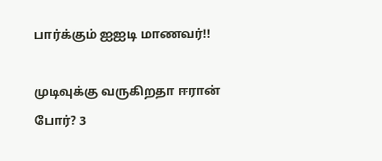பார்க்கும் ஐஐடி மாணவர்!!

முடிவுக்கு வருகிறதா ஈரான் போர்? 3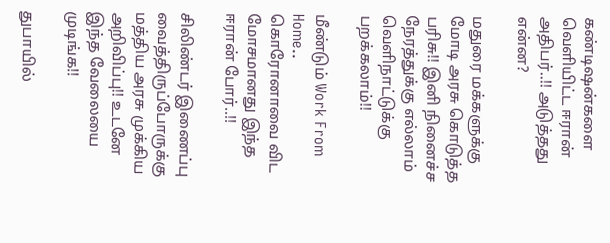கண்டிஷன்களை வெளியிட்ட ஈரான் அதிபர்..!! அடுத்தது என்ன?

மதுரை மக்களுக்கு மோடி அரசு கொடுத்த பரிசு!! இனி நினைச்ச நேரத்துக்கு எல்லாம் வெளிநாட்டுக்கு பறக்கலாம்!!

மீண்டும் Work From Home.. கொரோனாவை விட மோசமானது இந்த ஈரான் போர்..!!

சிலிண்டர் இணைப்பு வைத்திருப்போருக்கு மத்திய அரசு முக்கிய அறிவிப்பு!! உடனே இந்த வேலையை முடிங்க!!

துபாயில்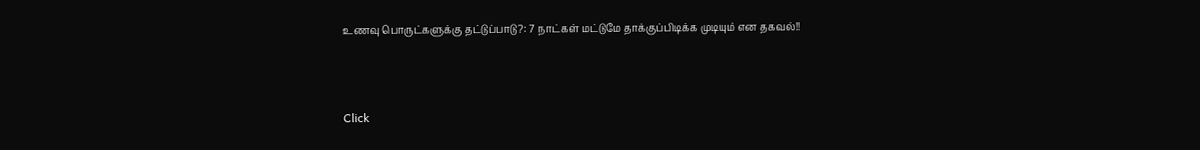உணவு பொருட்களுக்கு தட்டுப்பாடு?: 7 நாட்கள் மட்டுமே தாக்குப்பிடிக்க முடியும் என தகவல்!!



Click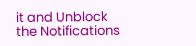it and Unblock the Notifications